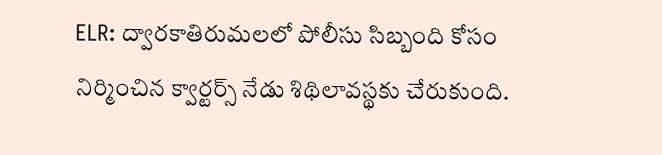ELR: ద్వారకాతిరుమలలో పోలీసు సిబ్బంది కోసం నిర్మించిన క్వార్టర్స్ నేడు శిథిలావస్థకు చేరుకుంది.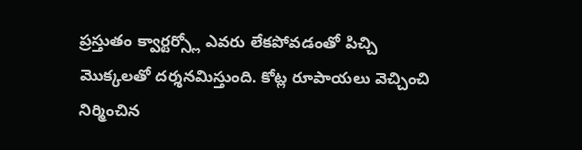ప్రస్తుతం క్వార్టర్స్లో ఎవరు లేకపోవడంతో పిచ్చి మొక్కలతో దర్శనమిస్తుంది. కోట్ల రూపాయలు వెచ్చించి నిర్మించిన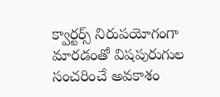క్వార్టర్స్ నిరుపయోగంగా మారడంతో విషపురుగుల సంచరించే అవకాశం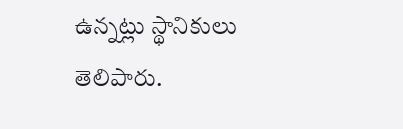ఉన్నట్లు స్థానికులు తెలిపారు.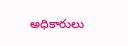అధికారులు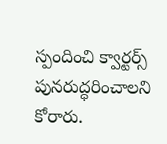స్పందించి క్వార్టర్స్ పునరుద్ధరించాలని కోరారు.